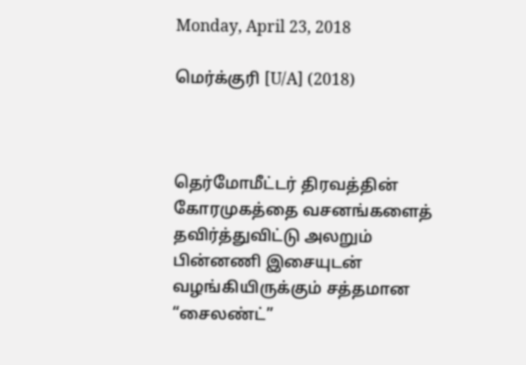Monday, April 23, 2018

மெர்க்குரி [U/A] (2018)



தெர்மோமீட்டர் திரவத்தின் கோரமுகத்தை வசனங்களைத் தவிர்த்துவிட்டு அலறும் பின்னணி இசையுடன் வழங்கியிருக்கும் சத்தமான “சைலண்ட்”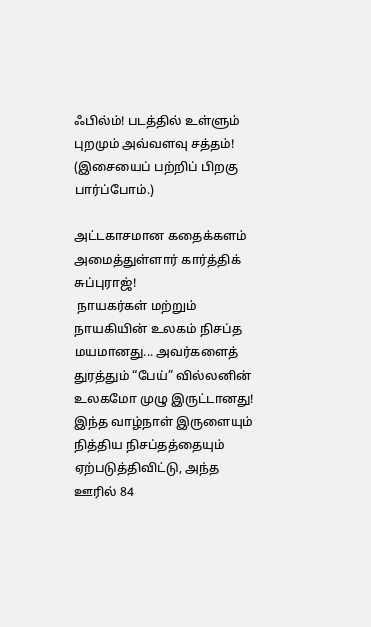ஃபில்ம்! படத்தில் உள்ளும் புறமும் அவ்வளவு சத்தம்!   (இசையைப் பற்றிப் பிறகு பார்ப்போம்.)

அட்டகாசமான கதைக்களம் அமைத்துள்ளார் கார்த்திக் சுப்புராஜ்!
 நாயகர்கள் மற்றும் நாயகியின் உலகம் நிசப்த மயமானது... அவர்களைத் துரத்தும் “பேய்” வில்லனின் உலகமோ முழு இருட்டானது! இந்த வாழ்நாள் இருளையும் நித்திய நிசப்தத்தையும் ஏற்படுத்திவிட்டு, அந்த ஊரில் 84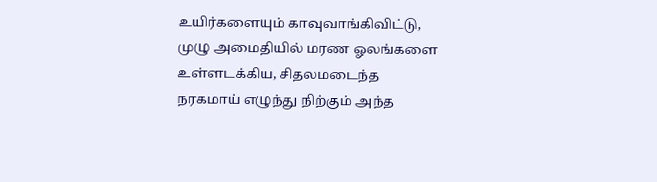உயிர்களையும் காவுவாங்கிவிட்டு, முழு அமைதியில் மரண ஓலங்களை உள்ளடக்கிய, சிதலமடைந்த நரகமாய் எழுந்து நிற்கும் அந்த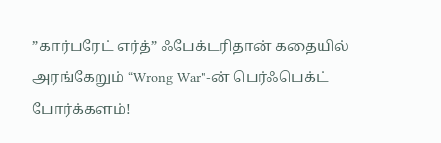”கார்பரேட் எர்த்” ஃபேக்டரிதான் கதையில் அரங்கேறும் “Wrong War"-ன் பெர்ஃபெக்ட் போர்க்களம்!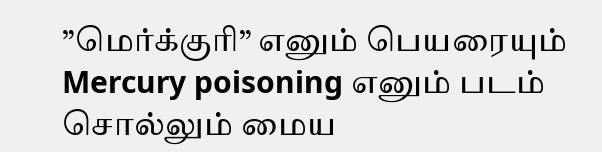”மெர்க்குரி” எனும் பெயரையும் Mercury poisoning எனும் படம் சொல்லும் மைய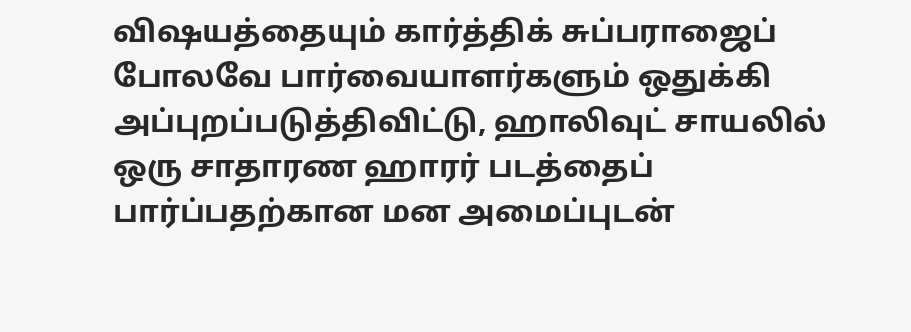விஷயத்தையும் கார்த்திக் சுப்பராஜைப் போலவே பார்வையாளர்களும் ஒதுக்கி அப்புறப்படுத்திவிட்டு, ஹாலிவுட் சாயலில் ஒரு சாதாரண ஹாரர் படத்தைப் பார்ப்பதற்கான மன அமைப்புடன்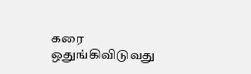கரை ஒதுங்கிவிடுவது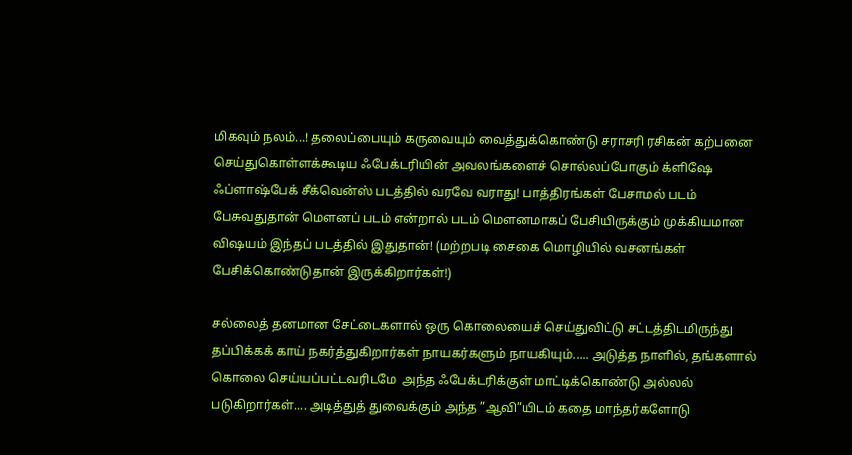மிகவும் நலம்...! தலைப்பையும் கருவையும் வைத்துக்கொண்டு சராசரி ரசிகன் கற்பனை செய்துகொள்ளக்கூடிய ஃபேக்டரியின் அவலங்களைச் சொல்லப்போகும் க்ளிஷே ஃப்ளாஷ்பேக் சீக்வென்ஸ் படத்தில் வரவே வராது! பாத்திரங்கள் பேசாமல் படம் பேசுவதுதான் மௌனப் படம் என்றால் படம் மௌனமாகப் பேசியிருக்கும் முக்கியமான விஷயம் இந்தப் படத்தில் இதுதான்! (மற்றபடி சைகை மொழியில் வசனங்கள் பேசிக்கொண்டுதான் இருக்கிறார்கள்!)

சல்லைத் தனமான சேட்டைகளால் ஒரு கொலையைச் செய்துவிட்டு சட்டத்திடமிருந்து தப்பிக்கக் காய் நகர்த்துகிறார்கள் நாயகர்களும் நாயகியும்..... அடுத்த நாளில், தங்களால் கொலை செய்யப்பட்டவரிடமே  அந்த ஃபேக்டரிக்குள் மாட்டிக்கொண்டு அல்லல் படுகிறார்கள்.... அடித்துத் துவைக்கும் அந்த ”ஆவி”யிடம் கதை மாந்தர்களோடு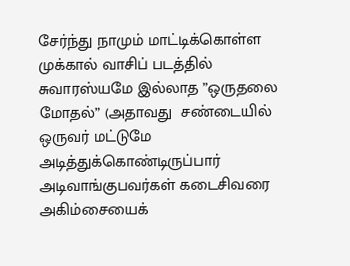சேர்ந்து நாமும் மாட்டிக்கொள்ள முக்கால் வாசிப் படத்தில் சுவாரஸ்யமே இல்லாத ”ஒருதலை மோதல்” (அதாவது  சண்டையில் ஒருவர் மட்டுமே அடித்துக்கொண்டிருப்பார் அடிவாங்குபவர்கள் கடைசிவரை அகிம்சையைக்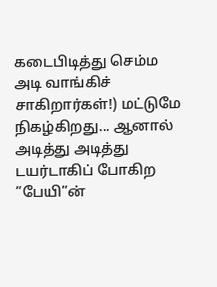கடைபிடித்து செம்ம அடி வாங்கிச் சாகிறார்கள்!) மட்டுமே நிகழ்கிறது... ஆனால் அடித்து அடித்து டயர்டாகிப் போகிற ”பேயி”ன்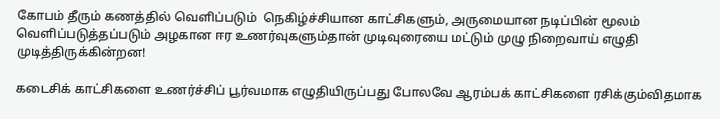கோபம் தீரும் கணத்தில் வெளிப்படும்  நெகிழ்ச்சியான காட்சிகளும், அருமையான நடிப்பின் மூலம் வெளிப்படுத்தப்படும் அழகான ஈர உணர்வுகளும்தான் முடிவுரையை மட்டும் முழு நிறைவாய் எழுதி முடித்திருக்கின்றன!

கடைசிக் காட்சிகளை உணர்ச்சிப் பூர்வமாக எழுதியிருப்பது போலவே ஆரம்பக் காட்சிகளை ரசிக்கும்விதமாக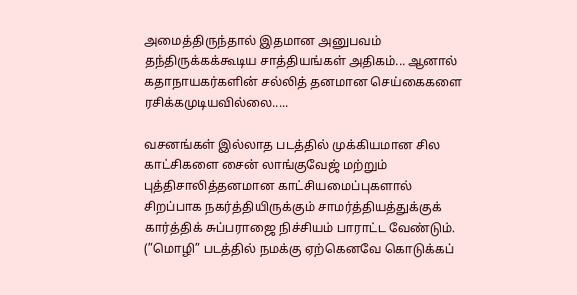அமைத்திருந்தால் இதமான அனுபவம் தந்திருக்கக்கூடிய சாத்தியங்கள் அதிகம்... ஆனால் கதாநாயகர்களின் சல்லித் தனமான செய்கைகளை ரசிக்கமுடியவில்லை.....

வசனங்கள் இல்லாத படத்தில் முக்கியமான சில காட்சிகளை சைன் லாங்குவேஜ் மற்றும் புத்திசாலித்தனமான காட்சியமைப்புகளால் சிறப்பாக நகர்த்தியிருக்கும் சாமர்த்தியத்துக்குக் கார்த்திக் சுப்பராஜை நிச்சியம் பாராட்ட வேண்டும். (”மொழி” படத்தில் நமக்கு ஏற்கெனவே கொடுக்கப்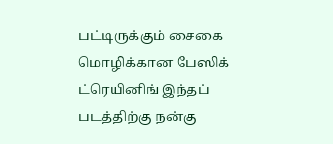பட்டிருக்கும் சைகை மொழிக்கான பேஸிக் ட்ரெயினிங் இந்தப் படத்திற்கு நன்கு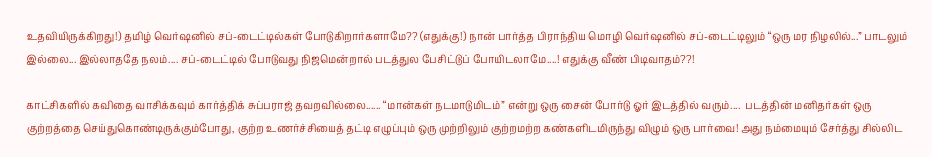உதவியிருக்கிறது!) தமிழ் வெர்ஷனில் சப்-டைட்டில்கள் போடுகிறார்களாமே?? (எதுக்கு!) நான் பார்த்த பிராந்திய மொழி வெர்ஷனில் சப்-டைட்டிலும் “ஒரு மர நிழலில்...” பாடலும் இல்லை... இல்லாததே நலம்.... சப்-டைட்டில் போடுவது நிஜமென்றால் படத்துல பேசிட்டுப் போயிடலாமே....! எதுக்கு வீண் பிடிவாதம்??!

காட்சிகளில் கவிதை வாசிக்கவும் கார்த்திக் சுப்பராஜ் தவறவில்லை...... “மான்கள் நடமாடுமிடம்” என்று ஒரு சைன் போர்டு ஓர் இடத்தில் வரும்....  படத்தின் மனிதர்கள் ஒரு குற்றத்தை செய்துகொண்டிருக்கும்போது, குற்ற உணர்ச்சியைத் தட்டி எழுப்பும் ஒரு முற்றிலும் குற்றமற்ற கண்களிடமிருந்து விழும் ஒரு பார்வை! அது நம்மையும் சேர்த்து சில்லிட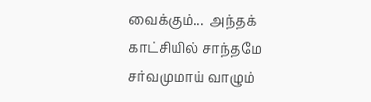வைக்கும்...  அந்தக் காட்சியில் சாந்தமே சர்வமுமாய் வாழும்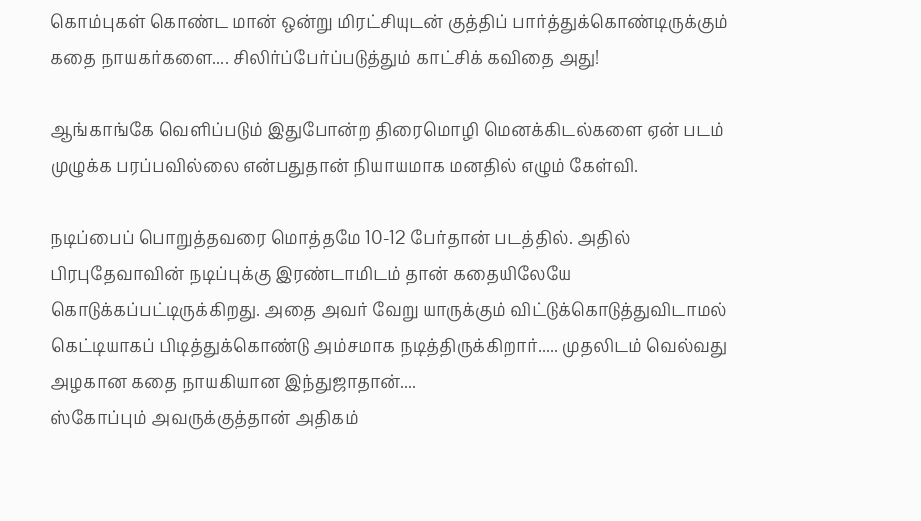கொம்புகள் கொண்ட மான் ஒன்று மிரட்சியுடன் குத்திப் பார்த்துக்கொண்டிருக்கும் கதை நாயகர்களை.... சிலிர்ப்பேர்ப்படுத்தும் காட்சிக் கவிதை அது!

ஆங்காங்கே வெளிப்படும் இதுபோன்ற திரைமொழி மெனக்கிடல்களை ஏன் படம்  முழுக்க பரப்பவில்லை என்பதுதான் நியாயமாக மனதில் எழும் கேள்வி.

நடிப்பைப் பொறுத்தவரை மொத்தமே 10-12 பேர்தான் படத்தில். அதில் பிரபுதேவாவின் நடிப்புக்கு இரண்டாமிடம் தான் கதையிலேயே கொடுக்கப்பட்டிருக்கிறது. அதை அவர் வேறு யாருக்கும் விட்டுக்கொடுத்துவிடாமல் கெட்டியாகப் பிடித்துக்கொண்டு அம்சமாக நடித்திருக்கிறார்..... முதலிடம் வெல்வது அழகான கதை நாயகியான இந்துஜாதான்....
ஸ்கோப்பும் அவருக்குத்தான் அதிகம்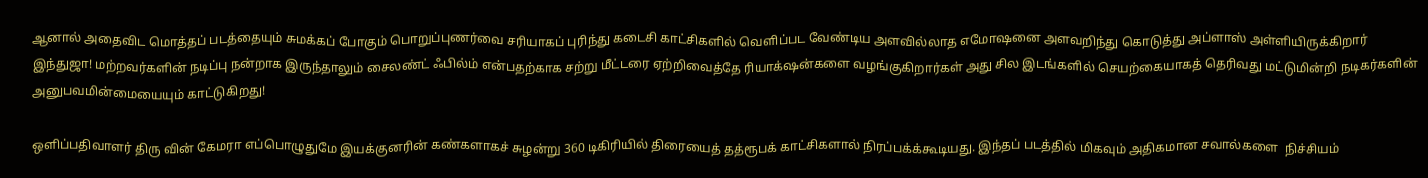ஆனால் அதைவிட மொத்தப் படத்தையும் சுமக்கப் போகும் பொறுப்புணர்வை சரியாகப் புரிந்து கடைசி காட்சிகளில் வெளிப்பட வேண்டிய அளவில்லாத எமோஷனை அளவறிந்து கொடுத்து அப்ளாஸ் அள்ளியிருக்கிறார் இந்துஜா! மற்றவர்களின் நடிப்பு நன்றாக இருந்தாலும் சைலண்ட் ஃபில்ம் என்பதற்காக சற்று மீட்டரை ஏற்றிவைத்தே ரியாக்‌ஷன்களை வழங்குகிறார்கள் அது சில இடங்களில் செயற்கையாகத் தெரிவது மட்டுமின்றி நடிகர்களின் அனுபவமின்மையையும் காட்டுகிறது!

ஒளிப்பதிவாளர் திரு வின் கேமரா எப்பொழுதுமே இயக்குனரின் கண்களாகச் சுழன்று 360 டிகிரியில் திரையைத் தத்ரூபக் காட்சிகளால் நிரப்பக்க்கூடியது. இந்தப் படத்தில் மிகவும் அதிகமான சவால்களை  நிச்சியம்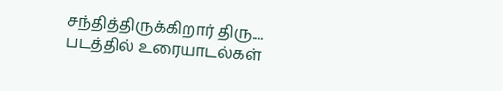சந்தித்திருக்கிறார் திரு.... படத்தில் உரையாடல்கள்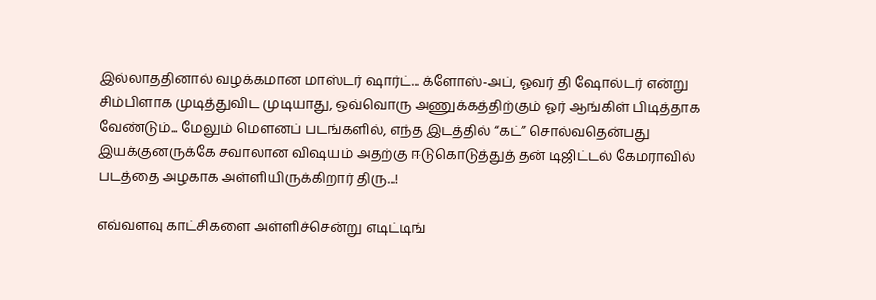இல்லாததினால் வழக்கமான மாஸ்டர் ஷார்ட்... க்ளோஸ்-அப், ஓவர் தி ஷோல்டர் என்று சிம்பிளாக முடித்துவிட முடியாது, ஒவ்வொரு அணுக்கத்திற்கும் ஓர் ஆங்கிள் பிடித்தாக வேண்டும்... மேலும் மௌனப் படங்களில், எந்த இடத்தில் “கட்” சொல்வதென்பது  இயக்குனருக்கே சவாலான விஷயம் அதற்கு ஈடுகொடுத்துத் தன் டிஜிட்டல் கேமராவில் படத்தை அழகாக அள்ளியிருக்கிறார் திரு...!

எவ்வளவு காட்சிகளை அள்ளிச்சென்று எடிட்டிங்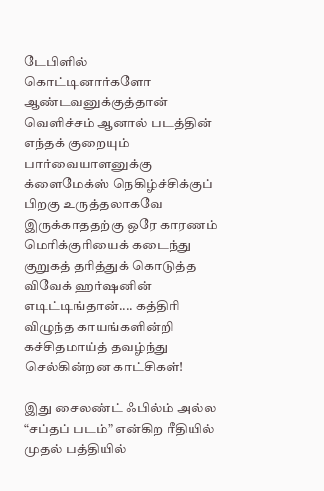டேபிளில் கொட்டினார்களோ ஆண்டவனுக்குத்தான் வெளிச்சம் ஆனால் படத்தின் எந்தக் குறையும் பார்வையாளனுக்கு க்ளைமேக்ஸ் நெகிழ்ச்சிக்குப் பிறகு உருத்தலாகவே இருக்காததற்கு ஒரே காரணம் மெரிக்குரியைக் கடைந்து குறுகத் தரித்துக் கொடுத்த விவேக் ஹர்ஷனின் எடிட்டிங்தான்.... கத்திரி விழுந்த காயங்களின்றி கச்சிதமாய்த் தவழ்ந்து செல்கின்றன காட்சிகள்!

இது சைலண்ட் ஃபில்ம் அல்ல “சப்தப் படம்” என்கிற ரீதியில் முதல் பத்தியில்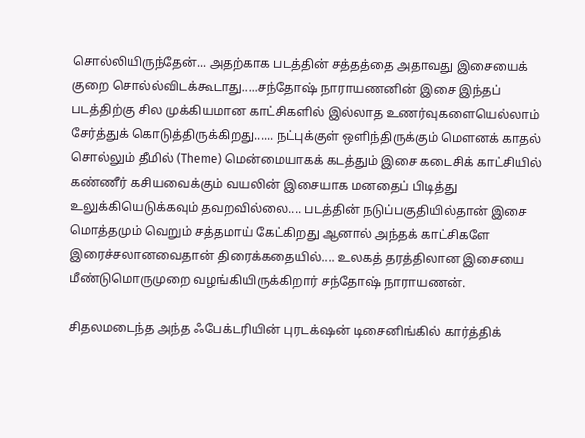சொல்லியிருந்தேன்... அதற்காக படத்தின் சத்தத்தை அதாவது இசையைக் குறை சொல்ல்விடக்கூடாது.....சந்தோஷ் நாராயணனின் இசை இந்தப் படத்திற்கு சில முக்கியமான காட்சிகளில் இல்லாத உணர்வுகளையெல்லாம் சேர்த்துக் கொடுத்திருக்கிறது...... நட்புக்குள் ஒளிந்திருக்கும் மௌனக் காதல் சொல்லும் தீமில் (Theme) மென்மையாகக் கடத்தும் இசை கடைசிக் காட்சியில் கண்ணீர் கசியவைக்கும் வயலின் இசையாக மனதைப் பிடித்து உலுக்கியெடுக்கவும் தவறவில்லை.... படத்தின் நடுப்பகுதியில்தான் இசை மொத்தமும் வெறும் சத்தமாய் கேட்கிறது ஆனால் அந்தக் காட்சிகளே இரைச்சலானவைதான் திரைக்கதையில்.... உலகத் தரத்திலான இசையை மீண்டுமொருமுறை வழங்கியிருக்கிறார் சந்தோஷ் நாராயணன்.

சிதலமடைந்த அந்த ஃபேக்டரியின் புரடக்‌ஷன் டிசைனிங்கில் கார்த்திக்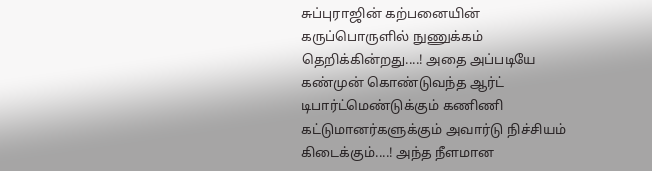சுப்புராஜின் கற்பனையின் கருப்பொருளில் நுணுக்கம் தெறிக்கின்றது....! அதை அப்படியே கண்முன் கொண்டுவந்த ஆர்ட் டிபார்ட்மெண்டுக்கும் கணிணி கட்டுமானர்களுக்கும் அவார்டு நிச்சியம் கிடைக்கும்....! அந்த நீளமான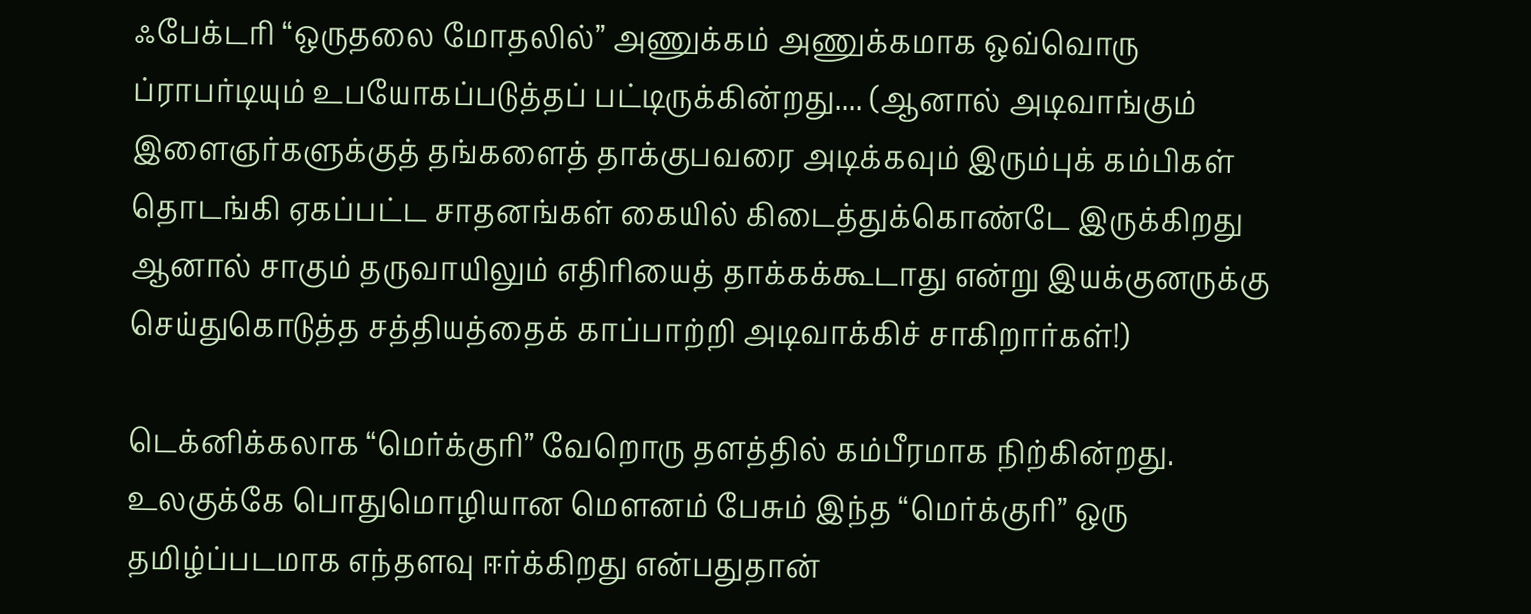ஃபேக்டரி “ஒருதலை மோதலில்” அணுக்கம் அணுக்கமாக ஒவ்வொரு ப்ராபர்டியும் உபயோகப்படுத்தப் பட்டிருக்கின்றது.... (ஆனால் அடிவாங்கும் இளைஞர்களுக்குத் தங்களைத் தாக்குபவரை அடிக்கவும் இரும்புக் கம்பிகள் தொடங்கி ஏகப்பட்ட சாதனங்கள் கையில் கிடைத்துக்கொண்டே இருக்கிறது ஆனால் சாகும் தருவாயிலும் எதிரியைத் தாக்கக்கூடாது என்று இயக்குனருக்கு செய்துகொடுத்த சத்தியத்தைக் காப்பாற்றி அடிவாக்கிச் சாகிறார்கள்!)

டெக்னிக்கலாக “மெர்க்குரி” வேறொரு தளத்தில் கம்பீரமாக நிற்கின்றது. உலகுக்கே பொதுமொழியான மௌனம் பேசும் இந்த “மெர்க்குரி” ஒரு தமிழ்ப்படமாக எந்தளவு ஈர்க்கிறது என்பதுதான்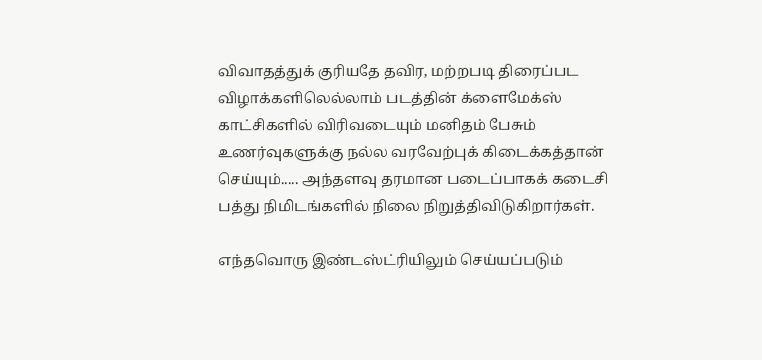விவாதத்துக் குரியதே தவிர, மற்றபடி திரைப்பட விழாக்களிலெல்லாம் படத்தின் க்ளைமேக்ஸ் காட்சிகளில் விரிவடையும் மனிதம் பேசும் உணர்வுகளுக்கு நல்ல வரவேற்புக் கிடைக்கத்தான் செய்யும்..... அந்தளவு தரமான படைப்பாகக் கடைசி பத்து நிமிடங்களில் நிலை நிறுத்திவிடுகிறார்கள்.

எந்தவொரு இண்டஸ்ட்ரியிலும் செய்யப்படும்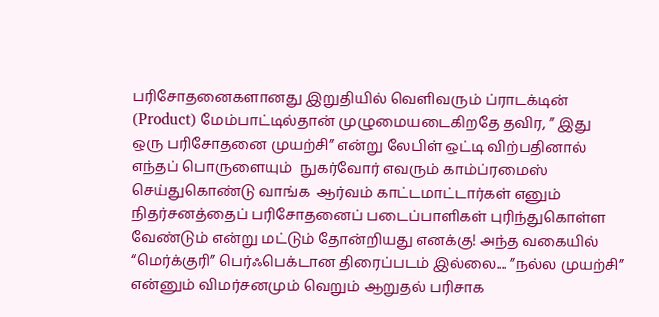பரிசோதனைகளானது இறுதியில் வெளிவரும் ப்ராடக்டின் (Product) மேம்பாட்டில்தான் முழுமையடைகிறதே தவிர, ” இது ஒரு பரிசோதனை முயற்சி” என்று லேபிள் ஒட்டி விற்பதினால் எந்தப் பொருளையும்  நுகர்வோர் எவரும் காம்ப்ரமைஸ் செய்துகொண்டு வாங்க  ஆர்வம் காட்டமாட்டார்கள் எனும் நிதர்சனத்தைப் பரிசோதனைப் படைப்பாளிகள் புரிந்துகொள்ள வேண்டும் என்று மட்டும் தோன்றியது எனக்கு! அந்த வகையில் “மெர்க்குரி” பெர்ஃபெக்டான திரைப்படம் இல்லை.... ”நல்ல முயற்சி” என்னும் விமர்சனமும் வெறும் ஆறுதல் பரிசாக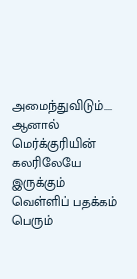அமைந்துவிடும்.... ஆனால் மெர்க்குரியின் கலரிலேயே இருக்கும் வெள்ளிப் பதக்கம் பெரும்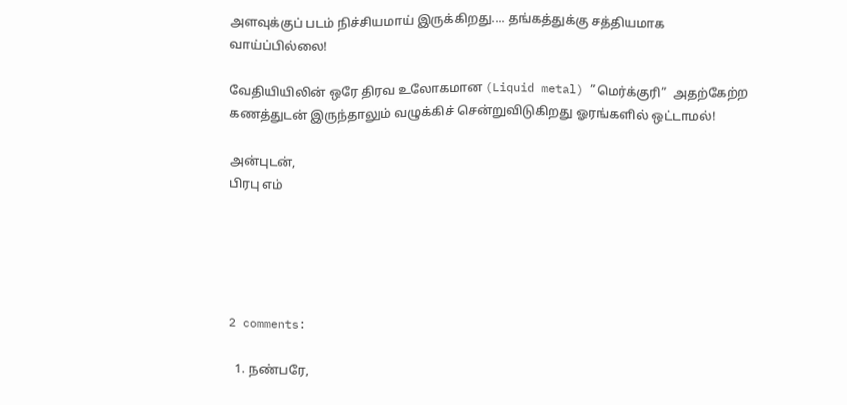அளவுக்குப் படம் நிச்சியமாய் இருக்கிறது.... தங்கத்துக்கு சத்தியமாக வாய்ப்பில்லை!

வேதியியிலின் ஒரே திரவ உலோகமான (Liquid metal) ”மெர்க்குரி”  அதற்கேற்ற கணத்துடன் இருந்தாலும் வழுக்கிச் சென்றுவிடுகிறது ஓரங்களில் ஒட்டாமல்!

அன்புடன்,
பிரபு எம்





2 comments:

  1. நண்பரே,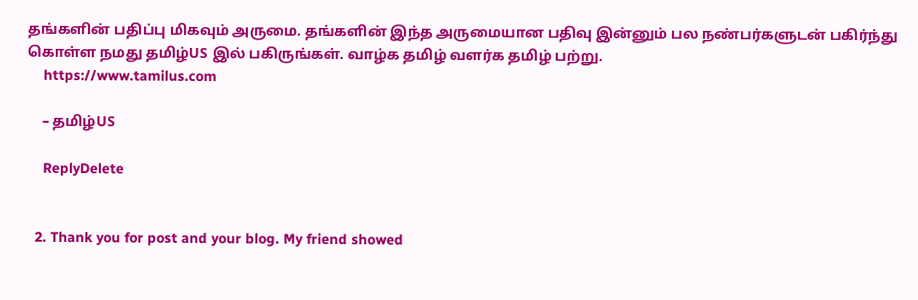தங்களின் பதிப்பு மிகவும் அருமை. தங்களின் இந்த அருமையான பதிவு இன்னும் பல நண்பர்களுடன் பகிர்ந்து கொள்ள நமது தமிழ்US இல் பகிருங்கள். வாழ்க தமிழ் வளர்க தமிழ் பற்று.
    https://www.tamilus.com

    – தமிழ்US

    ReplyDelete


  2. Thank you for post and your blog. My friend showed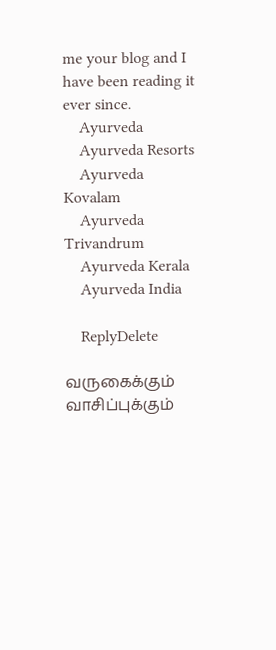me your blog and I have been reading it ever since.
    Ayurveda
    Ayurveda Resorts
    Ayurveda Kovalam
    Ayurveda Trivandrum
    Ayurveda Kerala
    Ayurveda India

    ReplyDelete

வருகைக்கும் வாசிப்புக்கும்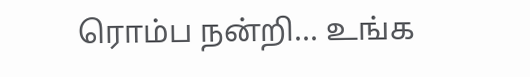ரொம்ப நன்றி... உங்க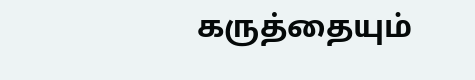கருத்தையும்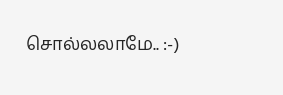சொல்லலாமே.. :-)